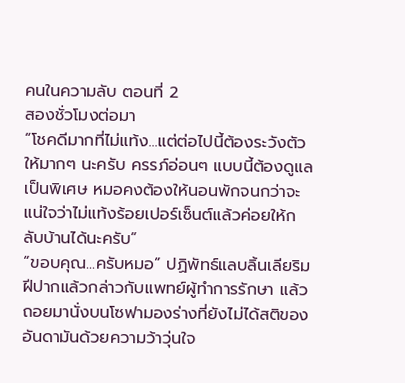คนในความลับ ตอนที่ 2
สองชั่วโมงต่อมา
“โชคดีมากที่ไม่แท้ง...แต่ต่อไปนี้ต้องระวังตัวให้มากๆ นะครับ ครรภ์อ่อนๆ แบบนี้ต้องดูแลเป็นพิเศษ หมอคงต้องให้นอนพักจนกว่าจะแน่ใจว่าไม่แท้งร้อยเปอร์เซ็นต์แล้วค่อยให้กลับบ้านได้นะครับ”
“ขอบคุณ...ครับหมอ” ปฏิพัทธ์แลบลิ้นเลียริมฝีปากแล้วกล่าวกับแพทย์ผู้ทำการรักษา แล้วถอยมานั่งบนโซฟามองร่างที่ยังไม่ได้สติของอันดามันด้วยความว้าวุ่นใจ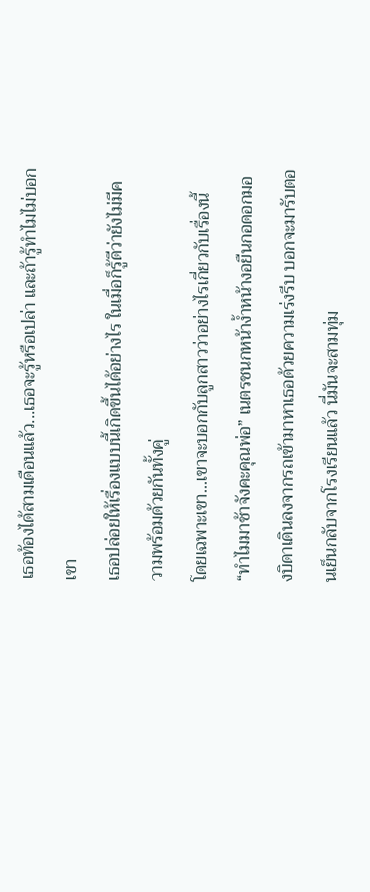เธอท้องได้สามเดือนแล้ว...เธอจะรู้หรือเปล่า และถ้ารู้ทำไมไม่บอกเขา
เธอปล่อยให้เรื่องแบบนี้เกิดขึ้นได้อย่างไร ในเมื่อก็รู้ดีว่ายังไม่มีความพร้อมด้วยกันทั้งคู่
โดยเฉพาะเขา...เขาจะบอกกับลูกสาวว่าอย่างไรเกี่ยวกับเรื่องนี้
“ทำไมมาช้าจังคะคุณพ่อ” เนตรชนกหน้าง้ำหน้างอยืนกอดอกมองบิดาเดินลงจากรถเข้ามาหาเธอด้วยความเร่งรีบ บอกจะมารับตอนเย็นกลับจากโรงเรียนแล้ว นี่มันจะสามทุ่ม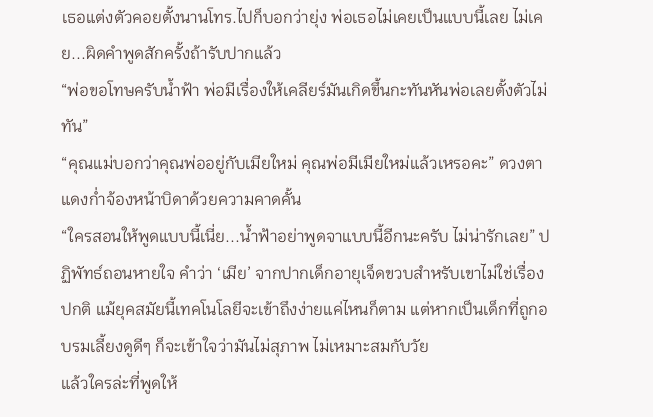เธอแต่งตัวคอยตั้งนานโทร.ไปก็บอกว่ายุ่ง พ่อเธอไม่เคยเป็นแบบนี้เลย ไม่เคย...ผิดคำพูดสักครั้งถ้ารับปากแล้ว
“พ่อขอโทษครับน้ำฟ้า พ่อมีเรื่องให้เคลียร์มันเกิดขึ้นกะทันหันพ่อเลยตั้งตัวไม่ทัน”
“คุณแม่บอกว่าคุณพ่ออยู่กับเมียใหม่ คุณพ่อมีเมียใหม่แล้วเหรอคะ” ดวงตาแดงก่ำจ้องหน้าบิดาด้วยความคาดคั้น
“ใครสอนให้พูดแบบนี้เนี่ย...น้ำฟ้าอย่าพูดจาแบบนี้อีกนะครับ ไม่น่ารักเลย” ปฏิพัทธ์ถอนหายใจ คำว่า ‘เมีย’ จากปากเด็กอายุเจ็ดขวบสำหรับเขาไม่ใช่เรื่องปกติ แม้ยุคสมัยนี้เทคโนโลยีจะเข้าถึงง่ายแค่ไหนก็ตาม แต่หากเป็นเด็กที่ถูกอบรมเลี้ยงดูดีๆ ก็จะเข้าใจว่ามันไม่สุภาพ ไม่เหมาะสมกับวัย
แล้วใครล่ะที่พูดให้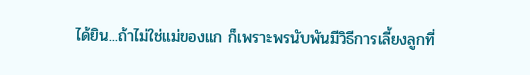ได้ยิน...ถ้าไม่ใช่แม่ของแก ก็เพราะพรนับพันมีวิธีการเลี้ยงลูกที่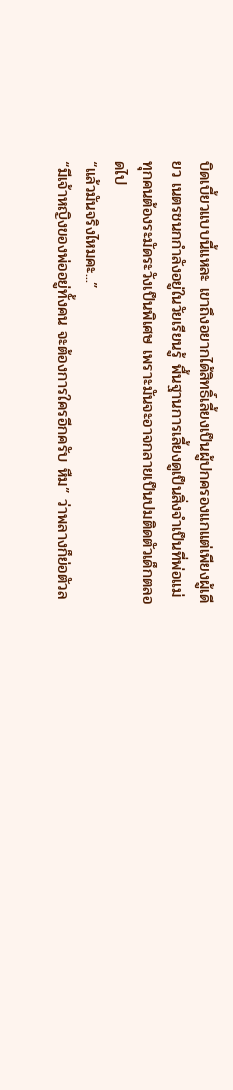บิดเบี้ยวแบบนี้แหละ เขาถึงอยากได้สิทธิ์เลี้ยงเป็นผู้ปกครองแกแต่เพียงผู้เดียว เนตรชนกกำลังอยู่ในวัยเรียนรู้ พื้นฐานการเลี้ยงดูเป็นสิ่งจำเป็นที่พ่อแม่ทุกคนต้องระมัดระวังเป็นพิเศษ เพราะมันจะอาจกลายเป็นปมติดตัวเด็กตลอดไป
“แล้วมันจริงไหมคะ...”
“มีเจ้าหญิงของพ่ออยู่ทั้งคน จะต้องการใครอีกครับ หืม” ว่าพลางก็ย่อตัวล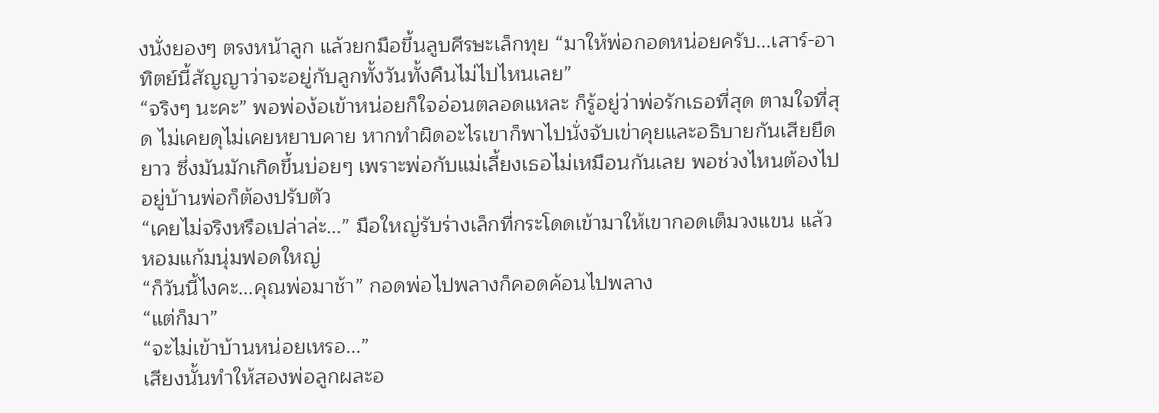งนั่งยองๆ ตรงหน้าลูก แล้วยกมือขึ้นลูบศีรษะเล็กทุย “มาให้พ่อกอดหน่อยครับ...เสาร์-อาทิตย์นี้สัญญาว่าจะอยู่กับลูกทั้งวันทั้งคืนไม่ไปไหนเลย”
“จริงๆ นะคะ” พอพ่อง้อเข้าหน่อยก็ใจอ่อนตลอดแหละ ก็รู้อยู่ว่าพ่อรักเธอที่สุด ตามใจที่สุด ไม่เคยดุไม่เคยหยาบคาย หากทำผิดอะไรเขาก็พาไปนั่งจับเข่าคุยและอธิบายกันเสียยืดยาว ซึ่งมันมักเกิดขึ้นบ่อยๆ เพราะพ่อกับแม่เลี้ยงเธอไม่เหมือนกันเลย พอช่วงไหนต้องไปอยู่บ้านพ่อก็ต้องปรับตัว
“เคยไม่จริงหรือเปล่าล่ะ...” มือใหญ่รับร่างเล็กที่กระโดดเข้ามาให้เขากอดเต็มวงแขน แล้วหอมแก้มนุ่มฟอดใหญ่
“ก็วันนี้ไงคะ...คุณพ่อมาช้า” กอดพ่อไปพลางก็คอดค้อนไปพลาง
“แต่ก็มา”
“จะไม่เข้าบ้านหน่อยเหรอ...”
เสียงนั้นทำให้สองพ่อลูกผละอ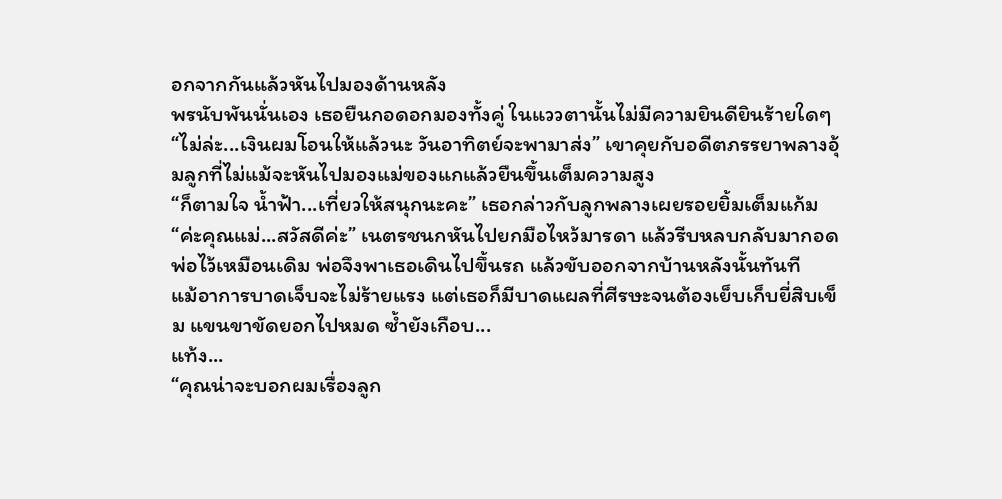อกจากกันแล้วหันไปมองด้านหลัง
พรนับพันนั่นเอง เธอยืนกอดอกมองทั้งคู่ ในแววตานั้นไม่มีความยินดียินร้ายใดๆ
“ไม่ล่ะ...เงินผมโอนให้แล้วนะ วันอาทิตย์จะพามาส่ง” เขาคุยกับอดีตภรรยาพลางอุ้มลูกที่ไม่แม้จะหันไปมองแม่ของแกแล้วยืนขึ้นเต็มความสูง
“ก็ตามใจ น้ำฟ้า...เที่ยวให้สนุกนะคะ” เธอกล่าวกับลูกพลางเผยรอยยิ้มเต็มแก้ม
“ค่ะคุณแม่...สวัสดีค่ะ” เนตรชนกหันไปยกมือไหว้มารดา แล้วรีบหลบกลับมากอดพ่อไว้เหมือนเดิม พ่อจึงพาเธอเดินไปขึ้นรถ แล้วขับออกจากบ้านหลังนั้นทันที
แม้อาการบาดเจ็บจะไม่ร้ายแรง แต่เธอก็มีบาดแผลที่ศีรษะจนต้องเย็บเก็บยี่สิบเข็ม แขนขาขัดยอกไปหมด ซ้ำยังเกือบ...
แท้ง...
“คุณน่าจะบอกผมเรื่องลูก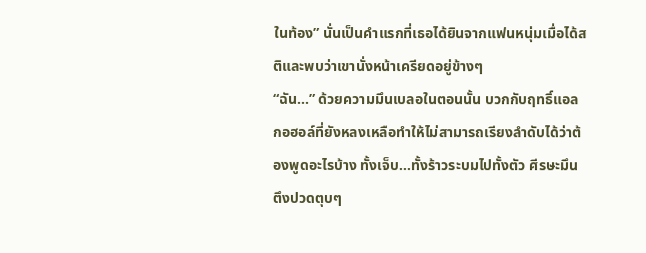ในท้อง” นั่นเป็นคำแรกที่เธอได้ยินจากแฟนหนุ่มเมื่อได้สติและพบว่าเขานั่งหน้าเครียดอยู่ข้างๆ
“ฉัน...” ด้วยความมึนเบลอในตอนนั้น บวกกับฤทธิ์แอลกอฮอล์ที่ยังหลงเหลือทำให้ไม่สามารถเรียงลำดับได้ว่าต้องพูดอะไรบ้าง ทั้งเจ็บ...ทั้งร้าวระบมไปทั้งตัว ศีรษะมึนตึงปวดตุบๆ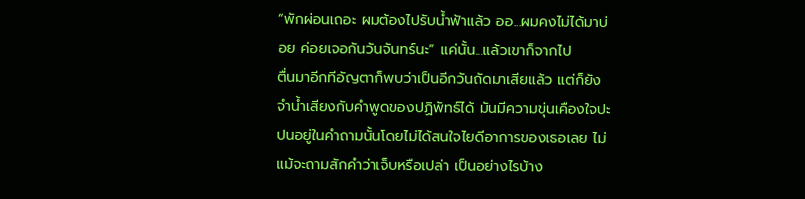“พักผ่อนเถอะ ผมต้องไปรับน้ำฟ้าแล้ว ออ...ผมคงไม่ได้มาบ่อย ค่อยเจอกันวันจันทร์นะ” แค่นั้น...แล้วเขาก็จากไป
ตื่นมาอีกทีอัญตาก็พบว่าเป็นอีกวันถัดมาเสียแล้ว แต่ก็ยังจำน้ำเสียงกับคำพูดของปฏิพัทธ์ได้ มันมีความขุ่นเคืองใจปะปนอยู่ในคำถามนั้นโดยไม่ได้สนใจไยดีอาการของเธอเลย ไม่แม้จะถามสักคำว่าเจ็บหรือเปล่า เป็นอย่างไรบ้าง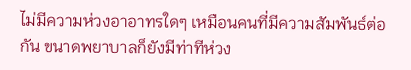ไม่มีความห่วงอาอาทรใดๆ เหมือนคนที่มีความสัมพันธ์ต่อกัน ขนาดพยาบาลก็ยังมีท่าทีห่วง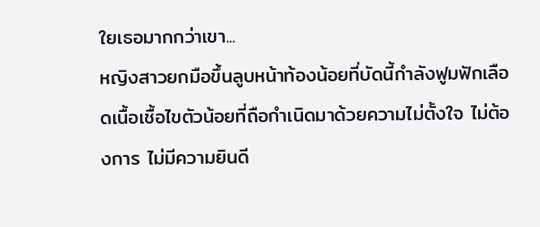ใยเธอมากกว่าเขา...
หญิงสาวยกมือขึ้นลูบหน้าท้องน้อยที่บัดนี้กำลังฟูมฟักเลือดเนื้อเชื้อไขตัวน้อยที่ถือกำเนิดมาด้วยความไม่ตั้งใจ ไม่ต้องการ ไม่มีความยินดี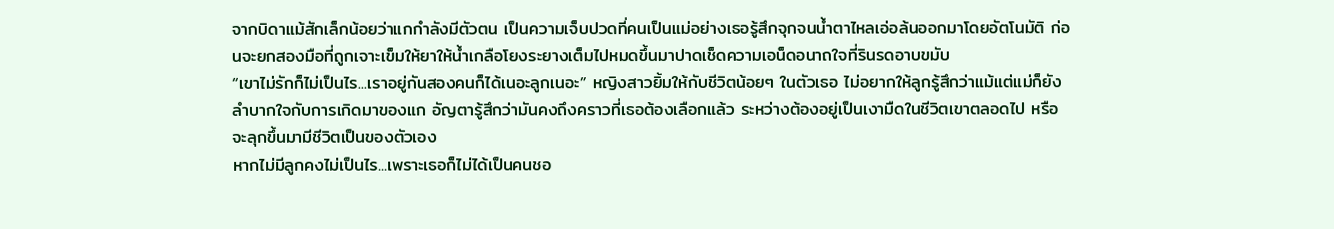จากบิดาแม้สักเล็กน้อยว่าแกกำลังมีตัวตน เป็นความเจ็บปวดที่คนเป็นแม่อย่างเธอรู้สึกจุกจนน้ำตาไหลเอ่อล้นออกมาโดยอัตโนมัติ ก่อนจะยกสองมือที่ถูกเจาะเข็มให้ยาให้น้ำเกลือโยงระยางเต็มไปหมดขึ้นมาปาดเช็ดความเอน็ดอนาถใจที่รินรดอาบขมับ
“เขาไม่รักก็ไม่เป็นไร...เราอยู่กันสองคนก็ได้เนอะลูกเนอะ” หญิงสาวยิ้มให้กับชีวิตน้อยๆ ในตัวเธอ ไม่อยากให้ลูกรู้สึกว่าแม้แต่แม่ก็ยังลำบากใจกับการเกิดมาของแก อัญตารู้สึกว่ามันคงถึงคราวที่เธอต้องเลือกแล้ว ระหว่างต้องอยู่เป็นเงามืดในชีวิตเขาตลอดไป หรือจะลุกขึ้นมามีชีวิตเป็นของตัวเอง
หากไม่มีลูกคงไม่เป็นไร...เพราะเธอก็ไม่ได้เป็นคนชอ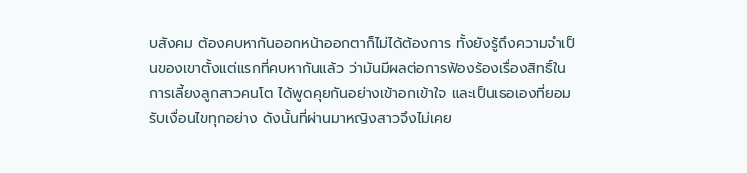บสังคม ต้องคบหากันออกหน้าออกตาก็ไม่ได้ต้องการ ทั้งยังรู้ถึงความจำเป็นของเขาตั้งแต่แรกที่คบหากันแล้ว ว่ามันมีผลต่อการฟ้องร้องเรื่องสิทธิ์ในการเลี้ยงลูกสาวคนโต ได้พูดคุยกันอย่างเข้าอกเข้าใจ และเป็นเธอเองที่ยอมรับเงื่อนไขทุกอย่าง ดังนั้นที่ผ่านมาหญิงสาวจึงไม่เคย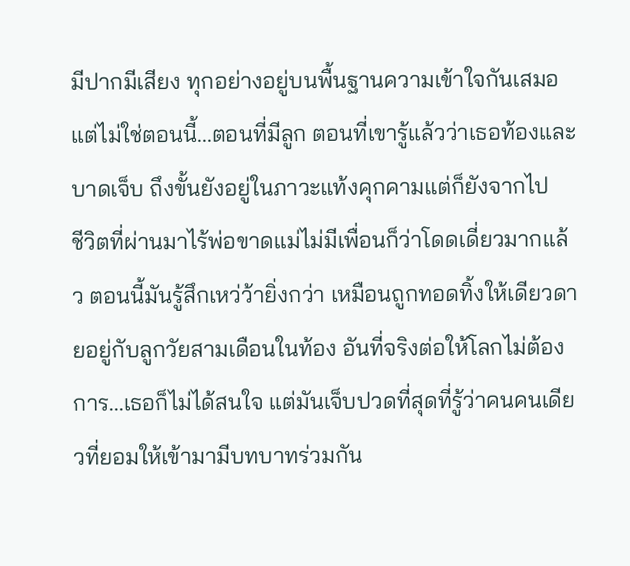มีปากมีเสียง ทุกอย่างอยู่บนพื้นฐานความเข้าใจกันเสมอ
แต่ไม่ใช่ตอนนี้...ตอนที่มีลูก ตอนที่เขารู้แล้วว่าเธอท้องและบาดเจ็บ ถึงขั้นยังอยู่ในภาวะแท้งคุกคามแต่ก็ยังจากไป
ชีวิตที่ผ่านมาไร้พ่อขาดแม่ไม่มีเพื่อนก็ว่าโดดเดี่ยวมากแล้ว ตอนนี้มันรู้สึกเหว่ว้ายิ่งกว่า เหมือนถูกทอดทิ้งให้เดียวดายอยู่กับลูกวัยสามเดือนในท้อง อันที่จริงต่อให้โลกไม่ต้องการ...เธอก็ไม่ได้สนใจ แต่มันเจ็บปวดที่สุดที่รู้ว่าคนคนเดียวที่ยอมให้เข้ามามีบทบาทร่วมกัน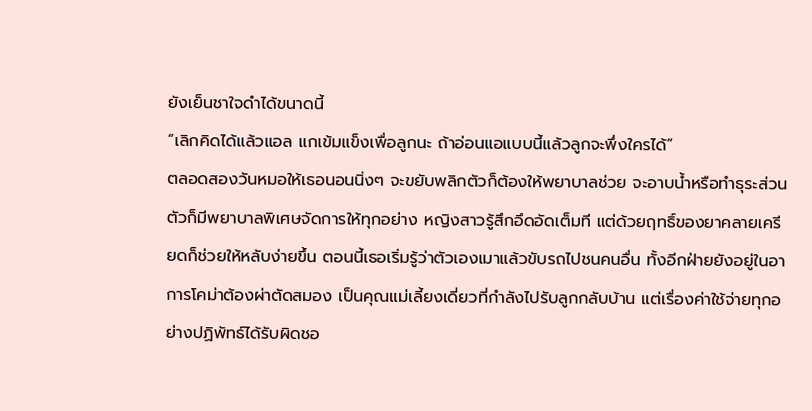ยังเย็นชาใจดำได้ขนาดนี้
“เลิกคิดได้แล้วแอล แกเข้มแข็งเพื่อลูกนะ ถ้าอ่อนแอแบบนี้แล้วลูกจะพึ่งใครได้”
ตลอดสองวันหมอให้เธอนอนนิ่งๆ จะขยับพลิกตัวก็ต้องให้พยาบาลช่วย จะอาบน้ำหรือทำธุระส่วนตัวก็มีพยาบาลพิเศษจัดการให้ทุกอย่าง หญิงสาวรู้สึกอึดอัดเต็มที แต่ด้วยฤทธิ์ของยาคลายเครียดก็ช่วยให้หลับง่ายขึ้น ตอนนี้เธอเริ่มรู้ว่าตัวเองเมาแล้วขับรถไปชนคนอื่น ทั้งอีกฝ่ายยังอยู่ในอาการโคม่าต้องผ่าตัดสมอง เป็นคุณแม่เลี้ยงเดี่ยวที่กำลังไปรับลูกกลับบ้าน แต่เรื่องค่าใช้จ่ายทุกอย่างปฏิพัทธ์ได้รับผิดชอ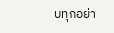บทุกอย่า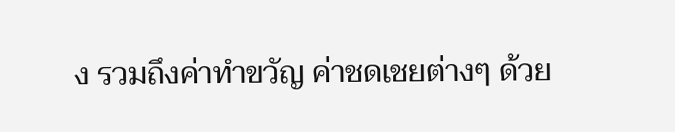ง รวมถึงค่าทำขวัญ ค่าชดเชยต่างๆ ด้วย